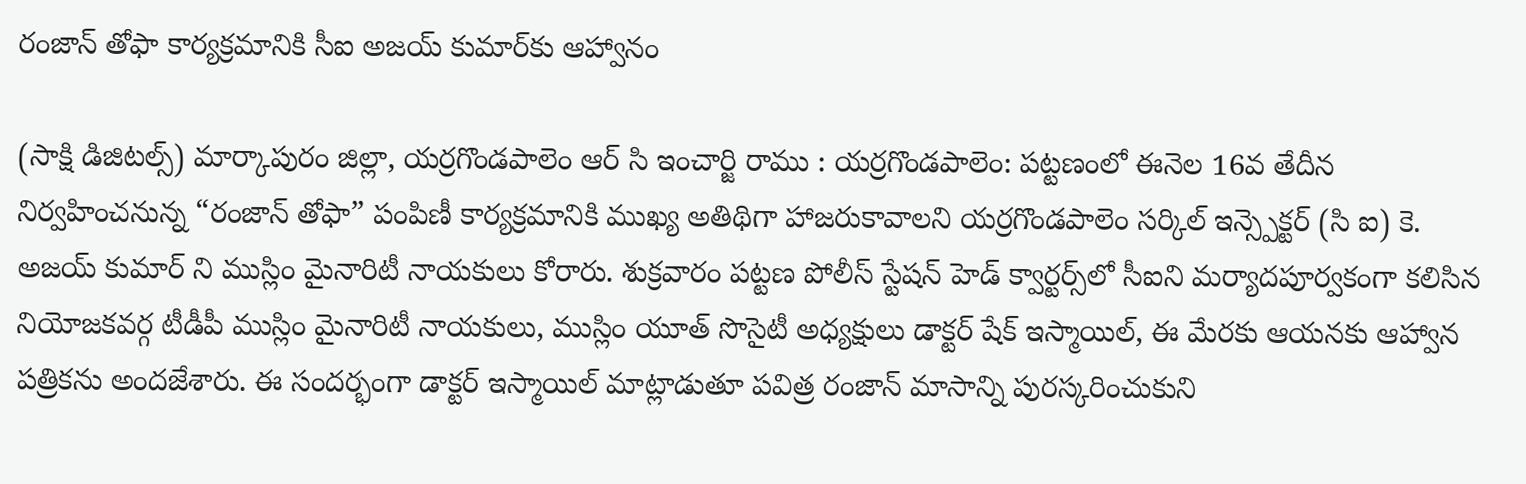రంజాన్ తోఫా కార్యక్రమానికి సీఐ అజయ్ కుమార్‌కు ఆహ్వానం

(సాక్షి డిజిటల్స్) మార్కాపురం జిల్లా, యర్రగొండపాలెం ఆర్ సి ఇంచార్జి రాము : యర్రగొండపాలెం: పట్టణంలో ఈనెల 16వ తేదీన నిర్వహించనున్న “రంజాన్ తోఫా” పంపిణీ కార్యక్రమానికి ముఖ్య అతిథిగా హాజరుకావాలని యర్రగొండపాలెం సర్కిల్ ఇన్స్పెక్టర్ (సి ఐ) కె. అజయ్ కుమార్ ని ముస్లిం మైనారిటీ నాయకులు కోరారు. శుక్రవారం పట్టణ పోలీస్ స్టేషన్ హెడ్ క్వార్టర్స్‌లో సీఐని మర్యాదపూర్వకంగా కలిసిన నియోజకవర్గ టీడీపీ ముస్లిం మైనారిటీ నాయకులు, ముస్లిం యూత్ సొసైటీ అధ్యక్షులు డాక్టర్ షేక్ ఇస్మాయిల్, ఈ మేరకు ఆయనకు ఆహ్వాన పత్రికను అందజేశారు. ఈ సందర్భంగా డాక్టర్ ఇస్మాయిల్ మాట్లాడుతూ పవిత్ర రంజాన్ మాసాన్ని పురస్కరించుకుని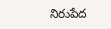నిరుపేద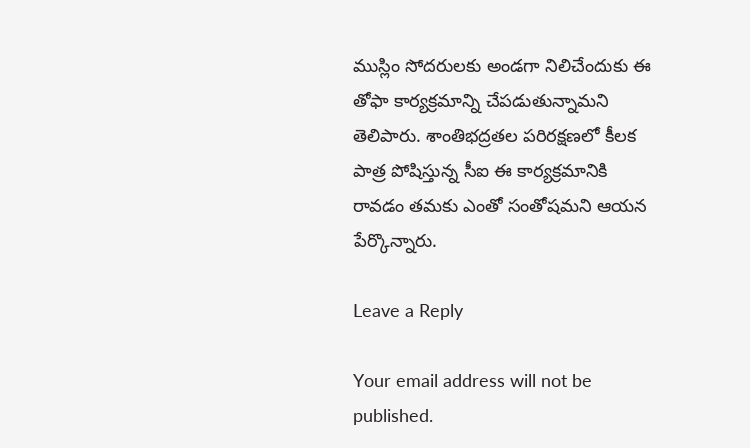ముస్లిం సోదరులకు అండగా నిలిచేందుకు ఈ తోఫా కార్యక్రమాన్ని చేపడుతున్నామని తెలిపారు. శాంతిభద్రతల పరిరక్షణలో కీలక పాత్ర పోషిస్తున్న సీఐ ఈ కార్యక్రమానికి రావడం తమకు ఎంతో సంతోషమని ఆయన పేర్కొన్నారు.

Leave a Reply

Your email address will not be published.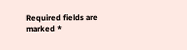Required fields are marked *